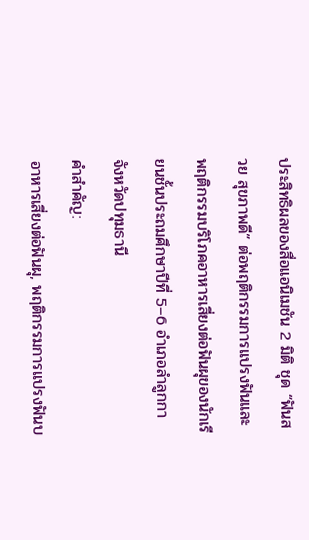ประสิทธิผลของสื่อแอนิเมชัน 2 มิติ ชุด “ฟันสวย สุขภาพดี” ต่อพฤติกรรมการแปรงฟันและพฤติกรรมบริโภคอาหารเสี่ยงต่อฟันผุของนักเรียนชั้นประถมศึกษาปีที่ 5–6 อำเภอลำลูกกา จังหวัดปทุมธานี
คำสำคัญ:
อาหารเสี่ยงต่อฟันผุ, พฤติกรรมการแปรงฟันบ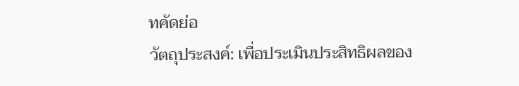ทคัดย่อ
วัตถุประสงค์: เพื่อประเมินประสิทธิผลของ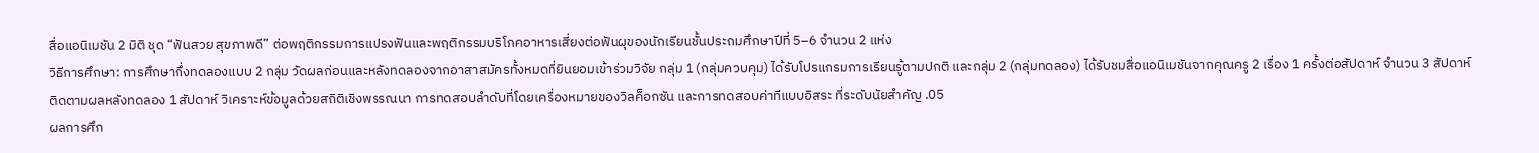สื่อแอนิเมชัน 2 มิติ ชุด “ฟันสวย สุขภาพดี” ต่อพฤติกรรมการแปรงฟันและพฤติกรรมบริโภคอาหารเสี่ยงต่อฟันผุของนักเรียนชั้นประถมศึกษาปีที่ 5–6 จำนวน 2 แห่ง
วิธีการศึกษา: การศึกษากึ่งทดลองแบบ 2 กลุ่ม วัดผลก่อนและหลังทดลองจากอาสาสมัครทั้งหมดที่ยินยอมเข้าร่วมวิจัย กลุ่ม 1 (กลุ่มควบคุม) ได้รับโปรแกรมการเรียนรู้ตามปกติ และกลุ่ม 2 (กลุ่มทดลอง) ได้รับชมสื่อแอนิเมชันจากคุณครู 2 เรื่อง 1 ครั้งต่อสัปดาห์ จำนวน 3 สัปดาห์ ติดตามผลหลังทดลอง 1 สัปดาห์ วิเคราะห์ข้อมูลด้วยสถิติเชิงพรรณนา การทดสอบลำดับที่โดยเครื่องหมายของวิลค็อกซัน และการทดสอบค่าทีแบบอิสระ ที่ระดับนัยสำคัญ .05
ผลการศึก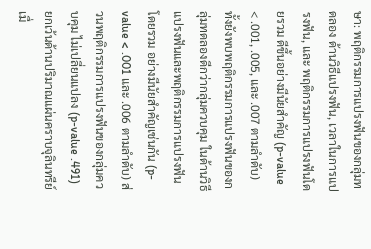ษา: พฤติกรรมการแปรงฟันของกลุ่มทดลอง ด้านวิธีแปรงฟัน, เวลาในการแปรงฟัน, และ พฤติกรรมการแปรงฟันโดยรวม ดีขึ้นอย่างมีนัยสำคัญ (p-value < .001, .005, และ .007 ตามลำดับ) ทั้งยังพบพฤติกรรมการแปรงฟันของกลุ่มทดลองดีกว่ากลุ่มควบคุม ในด้านวิธีแปรงฟันและพฤติกรรมการแปรงฟันโดยรวม อย่างมีนัยสำคัญเช่นกัน (p-value < .001 และ .006 ตามลำดับ) ส่วนพฤติกรรมการแปรงฟันของกลุ่มควบคุม ไม่เปลี่ยนแปลง (p-value .491) ยกเว้นด้านปริมาณแผ่นคราบจุลินทรีย์เมื่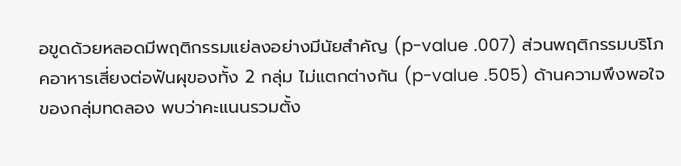อขูดด้วยหลอดมีพฤติกรรมแย่ลงอย่างมีนัยสำคัญ (p-value .007) ส่วนพฤติกรรมบริโภคอาหารเสี่ยงต่อฟันผุของทั้ง 2 กลุ่ม ไม่แตกต่างกัน (p-value .505) ด้านความพึงพอใจของกลุ่มทดลอง พบว่าคะแนนรวมตั้ง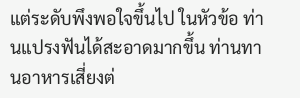แต่ระดับพึงพอใจขึ้นไป ในหัวข้อ ท่านแปรงฟันได้สะอาดมากขึ้น ท่านทานอาหารเสี่ยงต่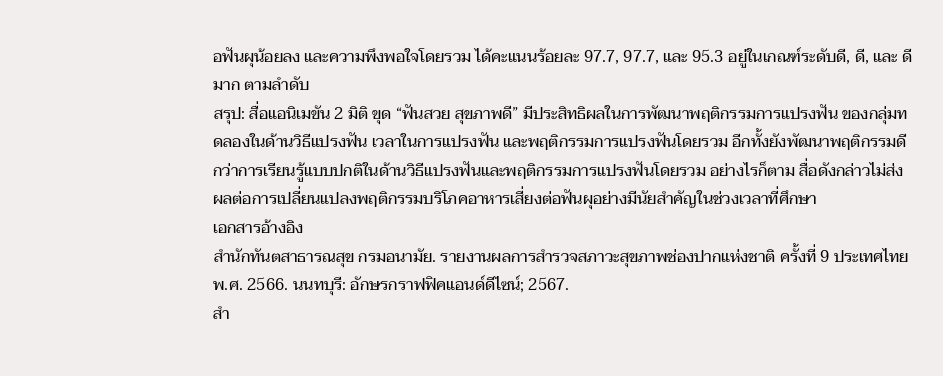อฟันผุน้อยลง และความพึงพอใจโดยรวม ได้คะแนนร้อยละ 97.7, 97.7, และ 95.3 อยู่ในเกณฑ์ระดับดี, ดี, และ ดีมาก ตามลำดับ
สรุป: สื่อแอนิเมขัน 2 มิติ ขุด “ฟันสวย สุขภาพดี” มีประสิทธิผลในการพัฒนาพฤติกรรมการแปรงฟัน ของกลุ่มทดลองในด้านวิธีแปรงฟัน เวลาในการแปรงฟัน และพฤติกรรมการแปรงฟันโดยรวม อีกทั้งยังพัฒนาพฤติกรรมดีกว่าการเรียนรู้แบบปกติในด้านวิธีแปรงฟันและพฤติกรรมการแปรงฟันโดยรวม อย่างไรก็ตาม สื่อดังกล่าวไม่ส่งผลต่อการเปลี่ยนแปลงพฤติกรรมบริโภคอาหารเสี่ยงต่อฟันผุอย่างมีนัยสำคัญในช่วงเวลาที่ศึกษา
เอกสารอ้างอิง
สำนักทันตสาธารณสุข กรมอนามัย. รายงานผลการสำรวจสภาวะสุขภาพช่องปากแห่งชาติ ครั้งที่ 9 ประเทศไทย พ.ศ. 2566. นนทบุรี: อักษรกราฟฟิคแอนด์ดีไซน์; 2567.
สำ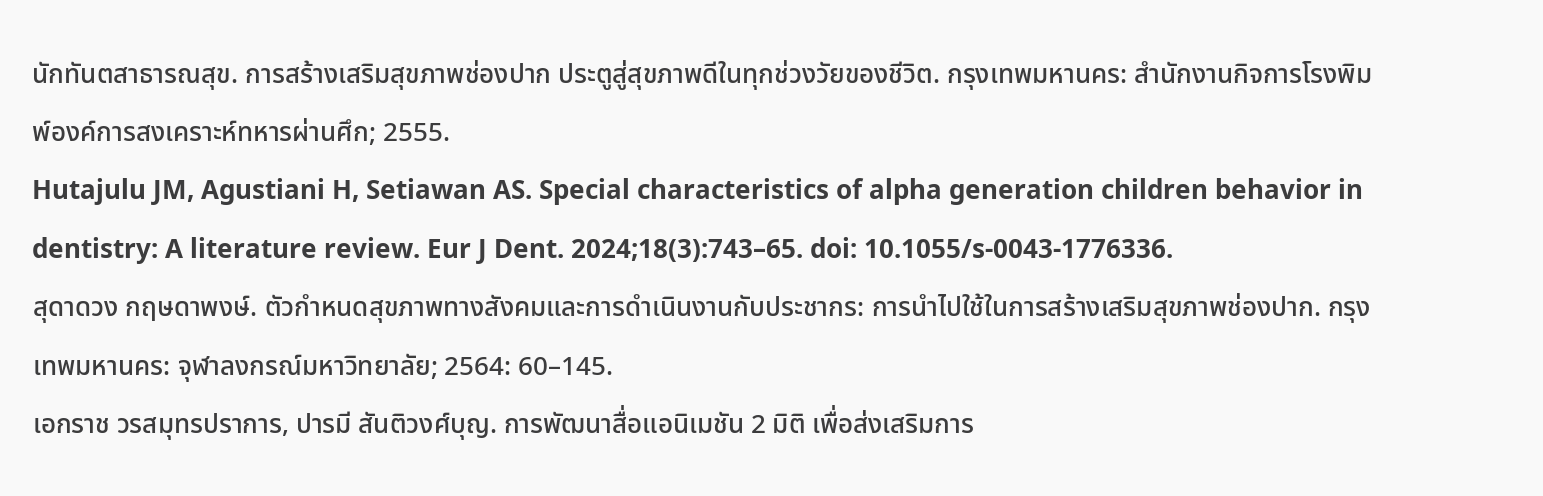นักทันตสาธารณสุข. การสร้างเสริมสุขภาพช่องปาก ประตูสู่สุขภาพดีในทุกช่วงวัยของชีวิต. กรุงเทพมหานคร: สำนักงานกิจการโรงพิมพ์องค์การสงเคราะห์ทหารผ่านศึก; 2555.
Hutajulu JM, Agustiani H, Setiawan AS. Special characteristics of alpha generation children behavior in dentistry: A literature review. Eur J Dent. 2024;18(3):743–65. doi: 10.1055/s-0043-1776336.
สุดาดวง กฤษดาพงษ์. ตัวกำหนดสุขภาพทางสังคมและการดำเนินงานกับประชากร: การนำไปใช้ในการสร้างเสริมสุขภาพช่องปาก. กรุงเทพมหานคร: จุฬาลงกรณ์มหาวิทยาลัย; 2564: 60–145.
เอกราช วรสมุทรปราการ, ปารมี สันติวงศ์บุญ. การพัฒนาสื่อแอนิเมชัน 2 มิติ เพื่อส่งเสริมการ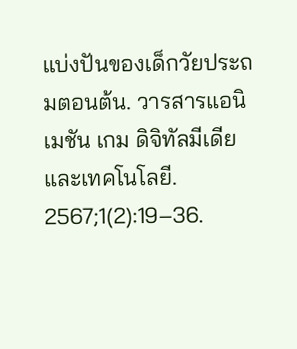แบ่งปันของเด็กวัยประถมตอนต้น. วารสารแอนิเมชัน เกม ดิจิทัลมีเดีย และเทคโนโลยี. 2567;1(2):19–36.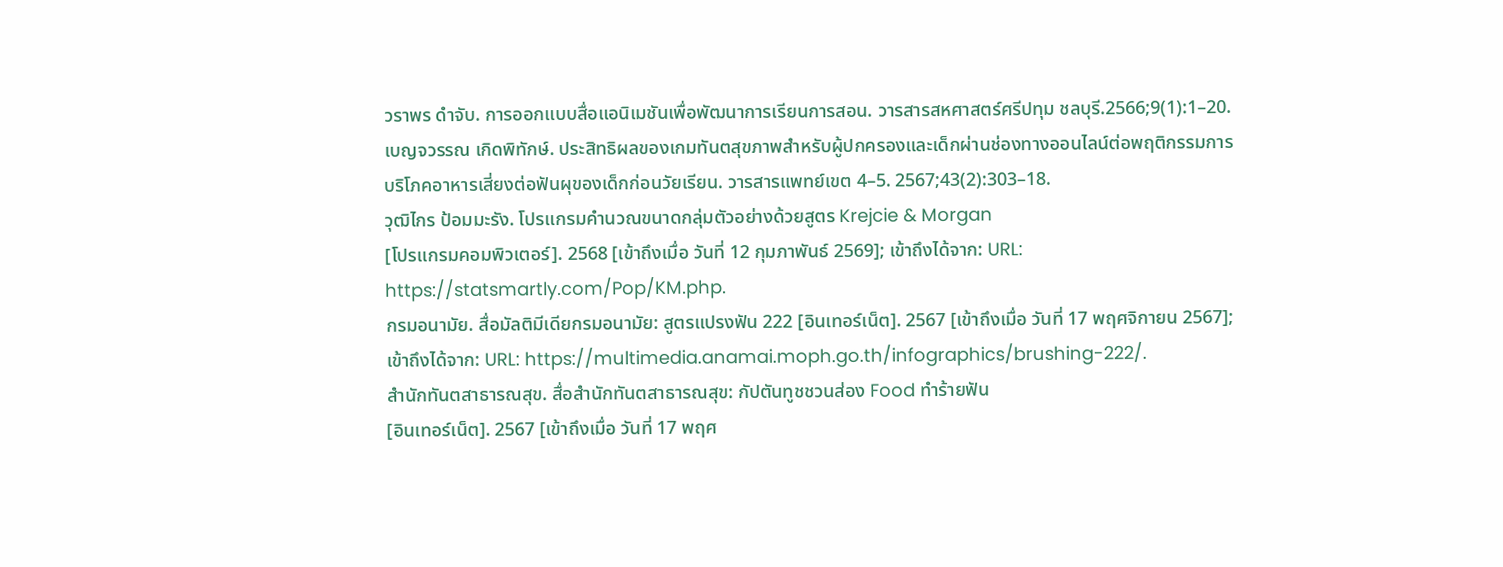วราพร ดำจับ. การออกแบบสื่อแอนิเมชันเพื่อพัฒนาการเรียนการสอน. วารสารสหศาสตร์ศรีปทุม ชลบุรี.2566;9(1):1–20.
เบญจวรรณ เกิดพิทักษ์. ประสิทธิผลของเกมทันตสุขภาพสำหรับผู้ปกครองและเด็กผ่านช่องทางออนไลน์ต่อพฤติกรรมการบริโภคอาหารเสี่ยงต่อฟันผุของเด็กก่อนวัยเรียน. วารสารแพทย์เขต 4–5. 2567;43(2):303–18.
วุฒิไกร ป้อมมะรัง. โปรแกรมคำนวณขนาดกลุ่มตัวอย่างด้วยสูตร Krejcie & Morgan
[โปรแกรมคอมพิวเตอร์]. 2568 [เข้าถึงเมื่อ วันที่ 12 กุมภาพันธ์ 2569]; เข้าถึงได้จาก: URL: https://statsmartly.com/Pop/KM.php.
กรมอนามัย. สื่อมัลติมีเดียกรมอนามัย: สูตรแปรงฟัน 222 [อินเทอร์เน็ต]. 2567 [เข้าถึงเมื่อ วันที่ 17 พฤศจิกายน 2567]; เข้าถึงได้จาก: URL: https://multimedia.anamai.moph.go.th/infographics/brushing-222/.
สำนักทันตสาธารณสุข. สื่อสำนักทันตสาธารณสุข: กัปตันทูชชวนส่อง Food ทำร้ายฟัน
[อินเทอร์เน็ต]. 2567 [เข้าถึงเมื่อ วันที่ 17 พฤศ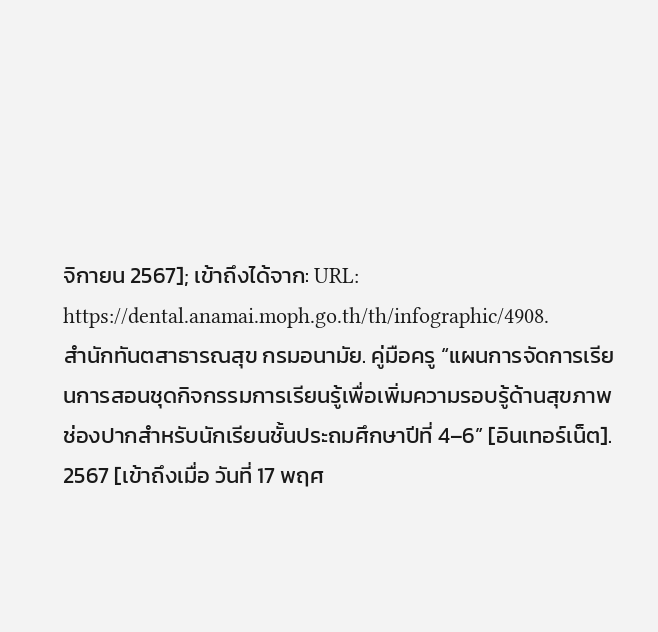จิกายน 2567]; เข้าถึงได้จาก: URL: https://dental.anamai.moph.go.th/th/infographic/4908.
สำนักทันตสาธารณสุข กรมอนามัย. คู่มือครู “แผนการจัดการเรียนการสอนชุดกิจกรรมการเรียนรู้เพื่อเพิ่มความรอบรู้ด้านสุขภาพช่องปากสำหรับนักเรียนชั้นประถมศึกษาปีที่ 4–6” [อินเทอร์เน็ต]. 2567 [เข้าถึงเมื่อ วันที่ 17 พฤศ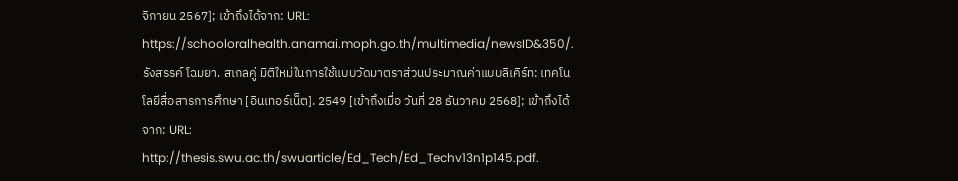จิกายน 2567]; เข้าถึงได้จาก: URL: https://schooloralhealth.anamai.moph.go.th/multimedia/newsID&350/.
รังสรรค์ โฉมยา. สเกลคู่ มิติใหม่ในการใช้แบบวัดมาตราส่วนประมาณค่าแบบลิเคิร์ท: เทคโนโลยีสื่อสารการศึกษา [อินเทอร์เน็ต]. 2549 [เข้าถึงเมื่อ วันที่ 28 ธันวาคม 2568]; เข้าถึงได้จาก: URL: http://thesis.swu.ac.th/swuarticle/Ed_Tech/Ed_Techv13n1p145.pdf.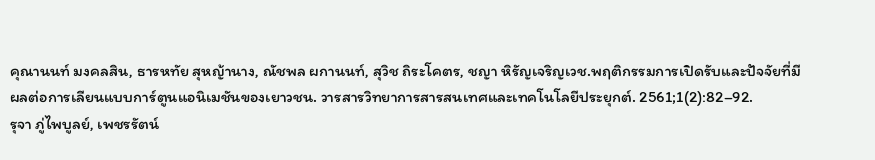คุณานนท์ มงคลสิน, ธารหทัย สุหญ้านาง, ณัชพล ผกานนท์, สุวิช ถิระโคตร, ชญา หิรัญเจริญเวช.พฤติกรรมการเปิดรับและปัจจัยที่มีผลต่อการเลียนแบบการ์ตูนแอนิเมชันของเยาวชน. วารสารวิทยาการสารสนเทศและเทคโนโลยีประยุกต์. 2561;1(2):82–92.
รุจา ภู่ไพบูลย์, เพชรรัตน์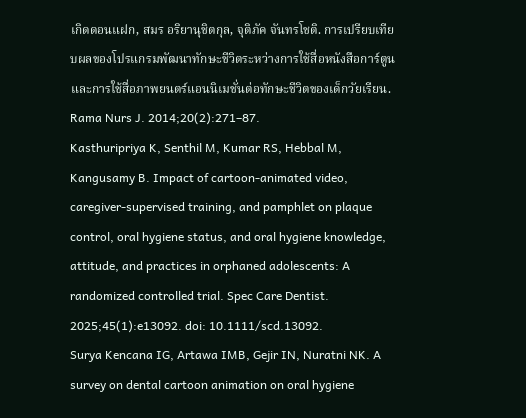เกิดดอนแฝก, สมร อริยานุชิตกุล, จุติภัค จันทรโชติ. การเปรียบเทียบผลของโปรแกรมพัฒนาทักษะชีวิตระหว่างการใช้สื่อหนังสือการ์ตูนและการใช้สื่อภาพยนตร์แอนนิเมชั่นต่อทักษะชีวิตของเด็กวัยเรียน. Rama Nurs J. 2014;20(2):271–87.
Kasthuripriya K, Senthil M, Kumar RS, Hebbal M, Kangusamy B. Impact of cartoon-animated video, caregiver-supervised training, and pamphlet on plaque control, oral hygiene status, and oral hygiene knowledge, attitude, and practices in orphaned adolescents: A randomized controlled trial. Spec Care Dentist. 2025;45(1):e13092. doi: 10.1111/scd.13092.
Surya Kencana IG, Artawa IMB, Gejir IN, Nuratni NK. A survey on dental cartoon animation on oral hygiene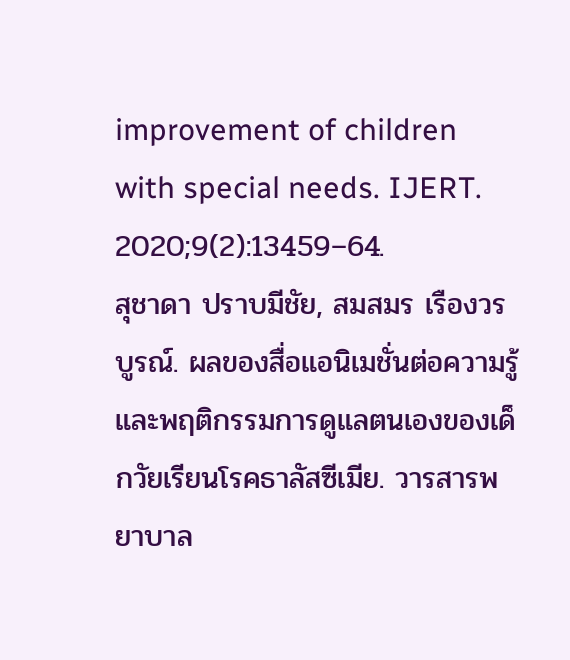improvement of children with special needs. IJERT. 2020;9(2):13459–64.
สุชาดา ปราบมีชัย, สมสมร เรืองวรบูรณ์. ผลของสื่อแอนิเมชั่นต่อความรู้และพฤติกรรมการดูแลตนเองของเด็กวัยเรียนโรคธาลัสซีเมีย. วารสารพยาบาล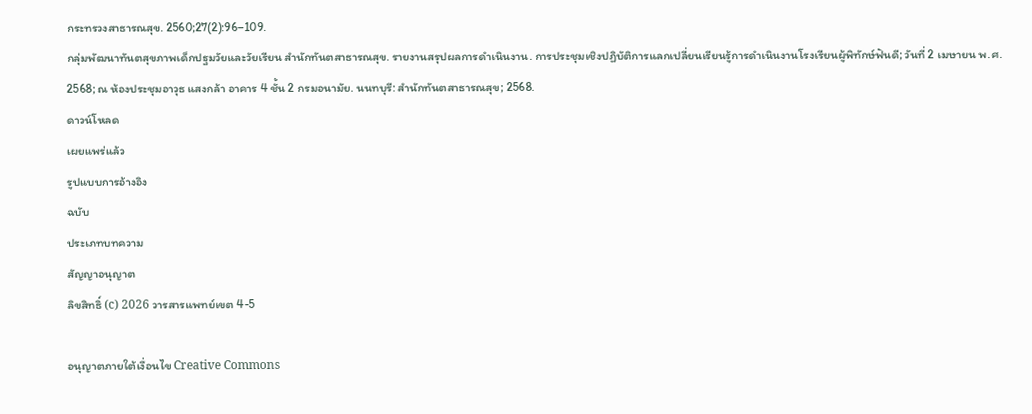กระทรวงสาธารณสุข. 2560;27(2):96–109.
กลุ่มพัฒนาทันตสุขภาพเด็กปฐมวัยและวัยเรียน สำนักทันตสาธารณสุข. รายงานสรุปผลการดำเนินงาน. การประชุมเชิงปฏิบัติการแลกเปลี่ยนเรียนรู้การดำเนินงานโรงเรียนผู้พิทักษ์ฟันดี; วันที่ 2 เมษายน พ.ศ. 2568; ณ ห้องประชุมอาวุธ แสงกล้า อาคาร 4 ชั้น 2 กรมอนามัย. นนทบุรี: สำนักทันตสาธารณสุข; 2568.
ดาวน์โหลด
เผยแพร่แล้ว
รูปแบบการอ้างอิง
ฉบับ
ประเภทบทความ
สัญญาอนุญาต
ลิขสิทธิ์ (c) 2026 วารสารแพทย์เขต 4-5

อนุญาตภายใต้เงื่อนไข Creative Commons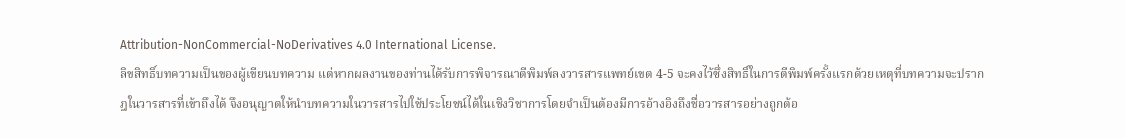Attribution-NonCommercial-NoDerivatives 4.0 International License.
ลิขสิทธิ์บทความเป็นของผู้เขียนบทความ แต่หากผลงานของท่านได้รับการพิจารณาตีพิมพ์ลงวารสารแพทย์เขต 4-5 จะคงไว้ซึ่งสิทธิ์ในการตีพิมพ์ครั้งแรกด้วยเหตุที่บทความจะปรากฎในวารสารที่เข้าถึงได้ จึงอนุญาตให้นำบทความในวารสารไปใช้ประโยชน์ได้ในเชิงวิชาการโดยจำเป็นต้องมีการอ้างอิงถึงชื่อวารสารอย่างถูกต้อ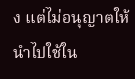ง แต่ไม่อนุญาตให้นำไปใช้ใน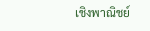เชิงพาณิชย์